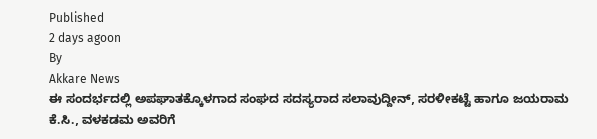Published
2 days agoon
By
Akkare News
ಈ ಸಂದರ್ಭದಲ್ಲಿ ಅಪಘಾತಕ್ಕೊಳಗಾದ ಸಂಘದ ಸದಸ್ಯರಾದ ಸಲಾವುದ್ದೀನ್, ಸರಳೀಕಟ್ಟೆ ಹಾಗೂ ಜಯರಾಮ ಕೆ.ಸಿ., ವಳಕಡಮ ಅವರಿಗೆ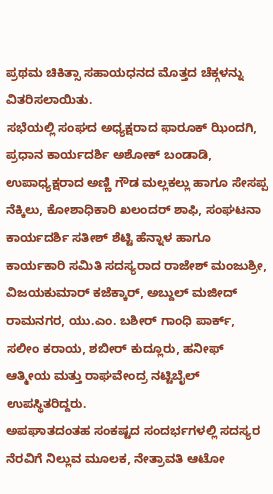ಪ್ರಥಮ ಚಿಕಿತ್ಸಾ ಸಹಾಯಧನದ ಮೊತ್ತದ ಚೆಕ್ಗಳನ್ನು ವಿತರಿಸಲಾಯಿತು.
ಸಭೆಯಲ್ಲಿ ಸಂಘದ ಅಧ್ಯಕ್ಷರಾದ ಫಾರೂಕ್ ಝಿಂದಗಿ, ಪ್ರಧಾನ ಕಾರ್ಯದರ್ಶಿ ಅಶೋಕ್ ಬಂಡಾಡಿ, ಉಪಾಧ್ಯಕ್ಷರಾದ ಅಣ್ಣಿ ಗೌಡ ಮಲ್ಲಕಲ್ಲು ಹಾಗೂ ಸೇಸಪ್ಪ ನೆಕ್ಕಿಲು, ಕೋಶಾಧಿಕಾರಿ ಖಲಂದರ್ ಶಾಫಿ, ಸಂಘಟನಾ ಕಾರ್ಯದರ್ಶಿ ಸತೀಶ್ ಶೆಟ್ಟಿ ಹೆನ್ನಾಳ ಹಾಗೂ ಕಾರ್ಯಕಾರಿ ಸಮಿತಿ ಸದಸ್ಯರಾದ ರಾಜೇಶ್ ಮಂಜುಶ್ರೀ, ವಿಜಯಕುಮಾರ್ ಕಜೆಕ್ಕಾರ್, ಅಬ್ದುಲ್ ಮಜೀದ್ ರಾಮನಗರ, ಯು.ಎಂ. ಬಶೀರ್ ಗಾಂಧಿ ಪಾರ್ಕ್, ಸಲೀಂ ಕರಾಯ, ಶಬೀರ್ ಕುದ್ಲೂರು, ಹನೀಫ್ ಆತ್ಮೀಯ ಮತ್ತು ರಾಘವೇಂದ್ರ ನಟ್ಟಿಬೈಲ್ ಉಪಸ್ಥಿತರಿದ್ದರು.
ಅಪಘಾತದಂತಹ ಸಂಕಷ್ಟದ ಸಂದರ್ಭಗಳಲ್ಲಿ ಸದಸ್ಯರ ನೆರವಿಗೆ ನಿಲ್ಲುವ ಮೂಲಕ, ನೇತ್ರಾವತಿ ಆಟೋ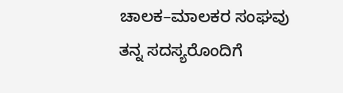ಚಾಲಕ–ಮಾಲಕರ ಸಂಘವು ತನ್ನ ಸದಸ್ಯರೊಂದಿಗೆ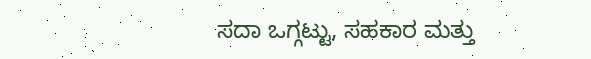ಸದಾ ಒಗ್ಗಟ್ಟು, ಸಹಕಾರ ಮತ್ತು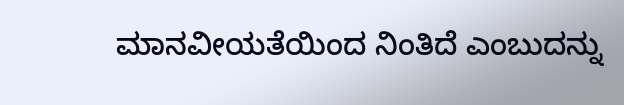ಮಾನವೀಯತೆಯಿಂದ ನಿಂತಿದೆ ಎಂಬುದನ್ನು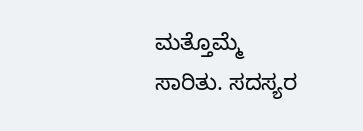ಮತ್ತೊಮ್ಮೆ ಸಾರಿತು. ಸದಸ್ಯರ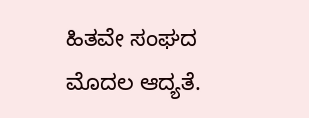ಹಿತವೇ ಸಂಘದ ಮೊದಲ ಆದ್ಯತೆ.